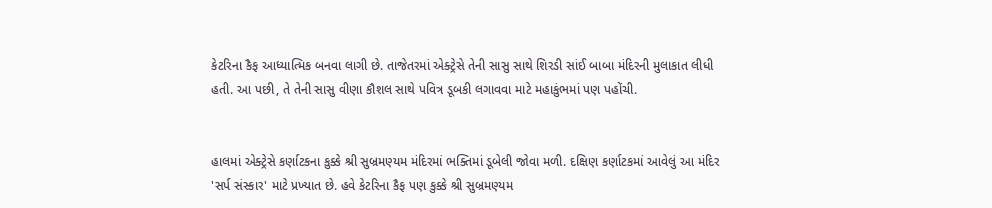કેટરિના કૈફ આધ્યાત્મિક બનવા લાગી છે. તાજેતરમાં એક્ટ્રેસે તેની સાસુ સાથે શિરડી સાંઈ બાબા મંદિરની મુલાકાત લીધી હતી. આ પછી, તે તેની સાસુ વીણા કૌશલ સાથે પવિત્ર ડૂબકી લગાવવા માટે મહાકુંભમાં પણ પહોંચી.


હાલમાં એક્ટ્રેસે કર્ણાટકના કુક્કે શ્રી સુબ્રમણ્યમ મંદિરમાં ભક્તિમાં ડૂબેલી જોવા મળી. દક્ષિણ કર્ણાટકમાં આવેલું આ મંદિર 'સર્પ સંસ્કાર' માટે પ્રખ્યાત છે. હવે કેટરિના કૈફ પણ કુક્કે શ્રી સુબ્રમણ્યમ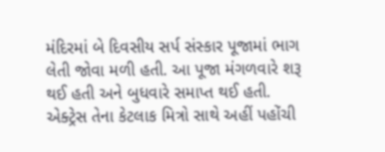મંદિરમાં બે દિવસીય સર્પ સંસ્કાર પૂજામાં ભાગ લેતી જોવા મળી હતી. આ પૂજા મંગળવારે શરૂ થઈ હતી અને બુધવારે સમાપ્ત થઈ હતી. એક્ટ્રેસ તેના કેટલાક મિત્રો સાથે અહીં પહોંચી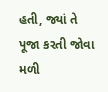હતી, જ્યાં તે પૂજા કરતી જોવા મળી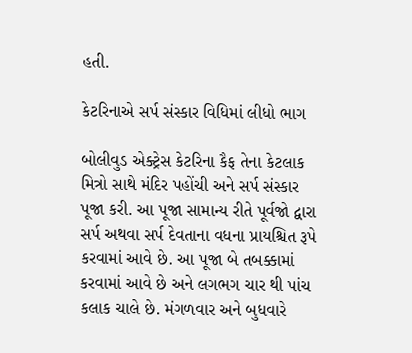હતી.

કેટરિનાએ સર્પ સંસ્કાર વિધિમાં લીધો ભાગ

બોલીવુડ એક્ટ્રેસ કેટરિના કૈફ તેના કેટલાક મિત્રો સાથે મંદિર પહોંચી અને સર્પ સંસ્કાર પૂજા કરી. આ પૂજા સામાન્ય રીતે પૂર્વજો દ્વારા સર્પ અથવા સર્પ દેવતાના વધના પ્રાયશ્ચિત રૂપે કરવામાં આવે છે. આ પૂજા બે તબક્કામાં કરવામાં આવે છે અને લગભગ ચાર થી પાંચ કલાક ચાલે છે. મંગળવાર અને બુધવારે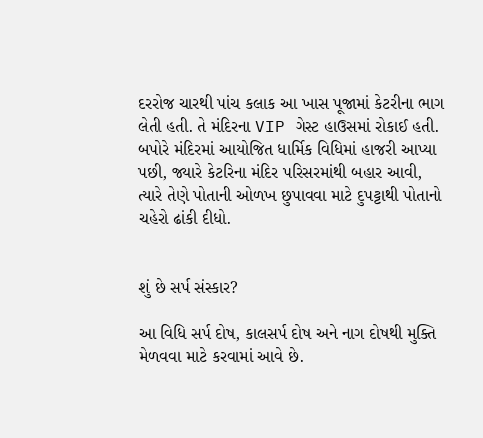દરરોજ ચારથી પાંચ કલાક આ ખાસ પૂજામાં કેટરીના ભાગ લેતી હતી. તે મંદિરના VIP ગેસ્ટ હાઉસમાં રોકાઈ હતી. બપોરે મંદિરમાં આયોજિત ધાર્મિક વિધિમાં હાજરી આપ્યા પછી, જ્યારે કેટરિના મંદિર પરિસરમાંથી બહાર આવી, ત્યારે તેણે પોતાની ઓળખ છુપાવવા માટે દુપટ્ટાથી પોતાનો ચહેરો ઢાંકી દીધો.


શું છે સર્પ સંસ્કાર?

આ વિધિ સર્પ દોષ, કાલસર્પ દોષ અને નાગ દોષથી મુક્તિ મેળવવા માટે કરવામાં આવે છે.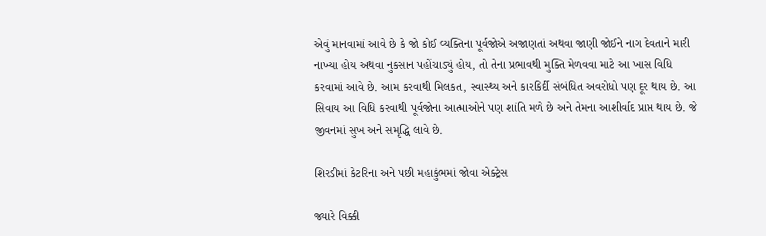એવું માનવામાં આવે છે કે જો કોઈ વ્યક્તિના પૂર્વજોએ અજાણતાં અથવા જાણી જોઈને નાગ દેવતાને મારી નાખ્યા હોય અથવા નુકસાન પહોંચાડ્યું હોય, તો તેના પ્રભાવથી મુક્તિ મેળવવા માટે આ ખાસ વિધિ કરવામાં આવે છે. આમ કરવાથી મિલકત, સ્વાસ્થ્ય અને કારકિર્દી સંબંધિત અવરોધો પણ દૂર થાય છે. આ સિવાય આ વિધિ કરવાથી પૂર્વજોના આત્માઓને પણ શાંતિ મળે છે અને તેમના આશીર્વાદ પ્રાપ્ત થાય છે. જે જીવનમાં સુખ અને સમૃદ્ધિ લાવે છે.

શિરડીમાં કેટરિના અને પછી મહાકુંભમાં જોવા એક્ટ્રેસ

જ્યારે વિક્કી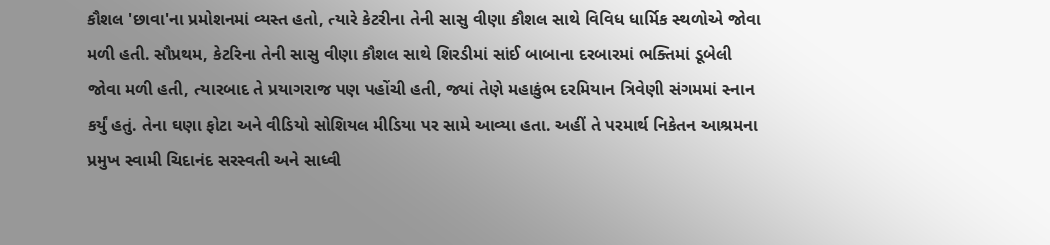કૌશલ 'છાવા'ના પ્રમોશનમાં વ્યસ્ત હતો, ત્યારે કેટરીના તેની સાસુ વીણા કૌશલ સાથે વિવિધ ધાર્મિક સ્થળોએ જોવા મળી હતી. સૌપ્રથમ, કેટરિના તેની સાસુ વીણા કૌશલ સાથે શિરડીમાં સાંઈ બાબાના દરબારમાં ભક્તિમાં ડૂબેલી જોવા મળી હતી, ત્યારબાદ તે પ્રયાગરાજ પણ પહોંચી હતી, જ્યાં તેણે મહાકુંભ દરમિયાન ત્રિવેણી સંગમમાં સ્નાન કર્યું હતું. તેના ઘણા ફોટા અને વીડિયો સોશિયલ મીડિયા પર સામે આવ્યા હતા. અહીં તે પરમાર્થ નિકેતન આશ્રમના પ્રમુખ સ્વામી ચિદાનંદ સરસ્વતી અને સાધ્વી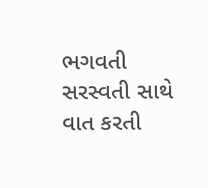ભગવતી સરસ્વતી સાથે વાત કરતી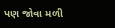પણ જોવા મળી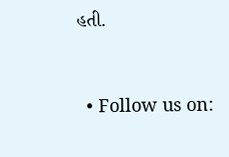હતી.


  • Follow us on: